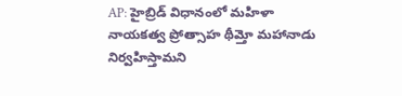AP: హైబ్రిడ్ విధానంలో మహిళా నాయకత్వ ప్రోత్సాహ థీమ్తో మహానాడు నిర్వహిస్తామని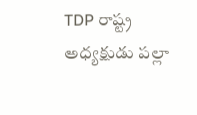TDP రాష్ట్ర అధ్యక్షుడు పల్లా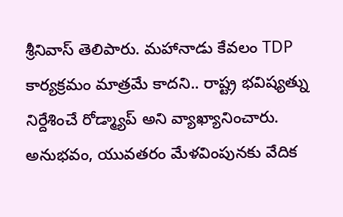శ్రీనివాస్ తెలిపారు. మహానాడు కేవలం TDP కార్యక్రమం మాత్రమే కాదని.. రాష్ట్ర భవిష్యత్ను నిర్దేశించే రోడ్మ్యాప్ అని వ్యాఖ్యానించారు. అనుభవం, యువతరం మేళవింపునకు వేదిక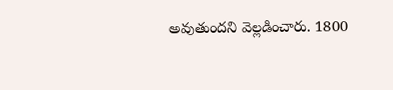అవుతుందని వెల్లడించారు. 1800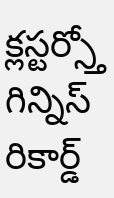క్లస్టర్స్తో గిన్నిస్ రికార్డ్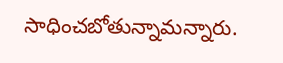సాధించబోతున్నామన్నారు.